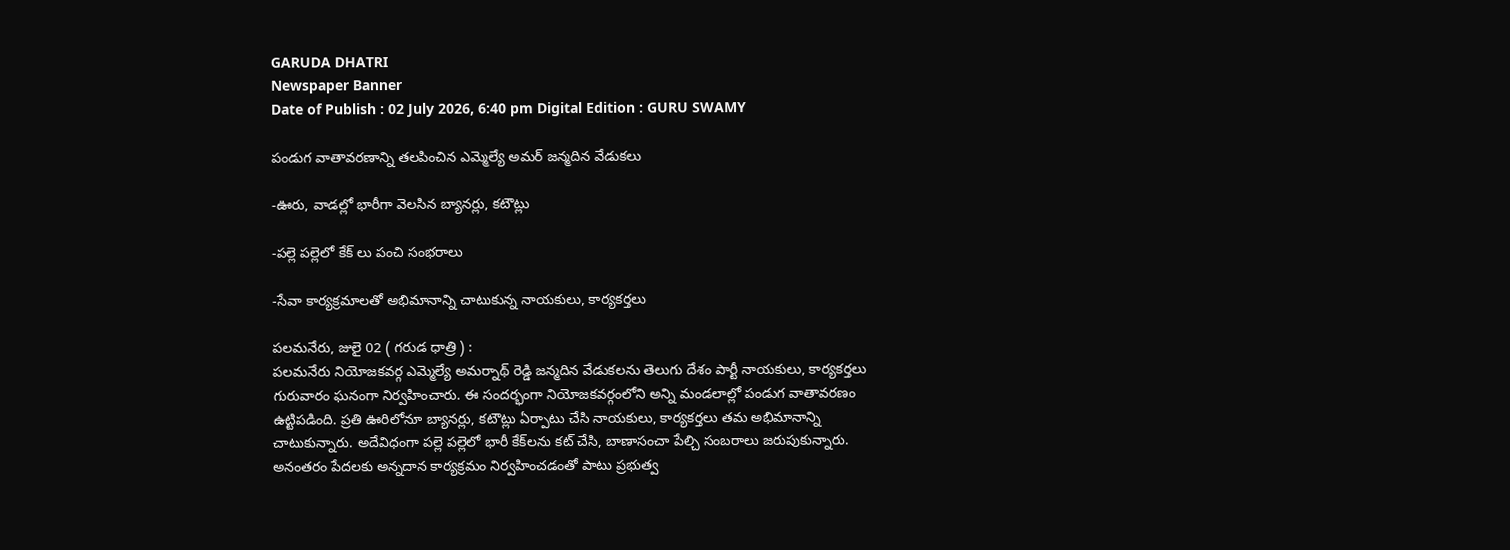GARUDA DHATRI
Newspaper Banner
Date of Publish : 02 July 2026, 6:40 pm Digital Edition : GURU SWAMY

పండుగ వాతావరణాన్ని తలపించిన ఎమ్మెల్యే అమర్ జన్మదిన వేడుకలు

-ఊరు, వాడల్లో భారీగా వెలసిన బ్యానర్లు, కటౌట్లు

-పల్లె పల్లెలో కేక్ లు పంచి సంభరాలు

-సేవా కార్యక్రమాలతో అభిమానాన్ని చాటుకున్న నాయకులు, కార్యకర్తలు

పలమనేరు, జులై 02 ( గరుడ ధాత్రి ) :
పలమనేరు నియోజకవర్గ ఎమ్మెల్యే అమర్నాథ్ రెడ్డి జన్మదిన వేడుకలను తెలుగు దేశం పార్టీ నాయకులు, కార్యకర్తలు గురువారం ఘనంగా నిర్వహించారు. ఈ సందర్భంగా నియోజకవర్గంలోని అన్ని మండలాల్లో పండుగ వాతావరణం ఉట్టిపడింది. ప్రతి ఊరిలోనూ బ్యానర్లు, కటౌట్లు ఏర్పాటు చేసి నాయకులు, కార్యకర్తలు తమ అభిమానాన్ని చాటుకున్నారు. అదేవిధంగా పల్లె పల్లెలో భారీ కేక్‌లను కట్ చేసి, బాణాసంచా పేల్చి సంబరాలు జరుపుకున్నారు. అనంతరం పేదలకు అన్నదాన కార్యక్రమం నిర్వహించడంతో పాటు ప్రభుత్వ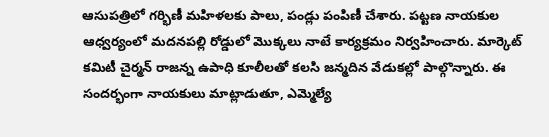ఆసుపత్రిలో గర్భిణీ మహిళలకు పాలు, పండ్లు పంపిణీ చేశారు. పట్టణ నాయకుల ఆధ్వర్యంలో మదనపల్లి రోడ్డులో మొక్కలు నాటే కార్యక్రమం నిర్వహించారు. మార్కెట్ కమిటీ చైర్మన్ రాజన్న ఉపాధి కూలీలతో కలసి జన్మదిన వేడుకల్లో పాల్గొన్నారు. ఈ సందర్భంగా నాయకులు మాట్లాడుతూ, ఎమ్మెల్యే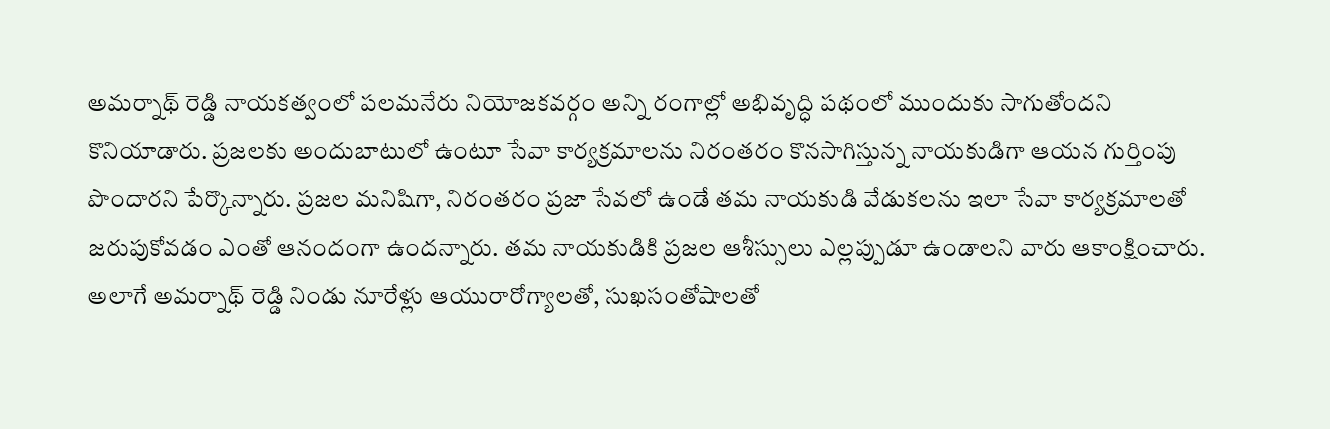అమర్నాథ్ రెడ్డి నాయకత్వంలో పలమనేరు నియోజకవర్గం అన్ని రంగాల్లో అభివృద్ధి పథంలో ముందుకు సాగుతోందని కొనియాడారు. ప్రజలకు అందుబాటులో ఉంటూ సేవా కార్యక్రమాలను నిరంతరం కొనసాగిస్తున్న నాయకుడిగా ఆయన గుర్తింపు పొందారని పేర్కొన్నారు. ప్రజల మనిషిగా, నిరంతరం ప్రజా సేవలో ఉండే తమ నాయకుడి వేడుకలను ఇలా సేవా కార్యక్రమాలతో జరుపుకోవడం ఎంతో ఆనందంగా ఉందన్నారు. తమ నాయకుడికి ప్రజల ఆశీస్సులు ఎల్లప్పుడూ ఉండాలని వారు ఆకాంక్షించారు. అలాగే అమర్నాథ్ రెడ్డి నిండు నూరేళ్లు ఆయురారోగ్యాలతో, సుఖసంతోషాలతో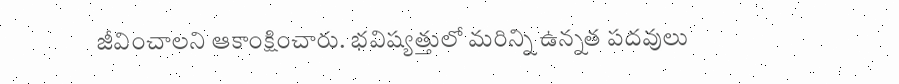జీవించాలని ఆకాంక్షించారు. భవిష్యత్తులో మరిన్ని ఉన్నత పదవులు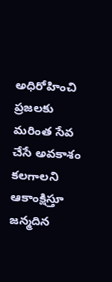అధిరోహించి ప్రజలకు మరింత సేవ చేసే అవకాశం కలగాలని ఆకాంక్షిస్తూ జన్మదిన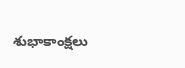శుభాకాంక్షలు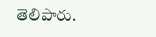తెలిపారు.